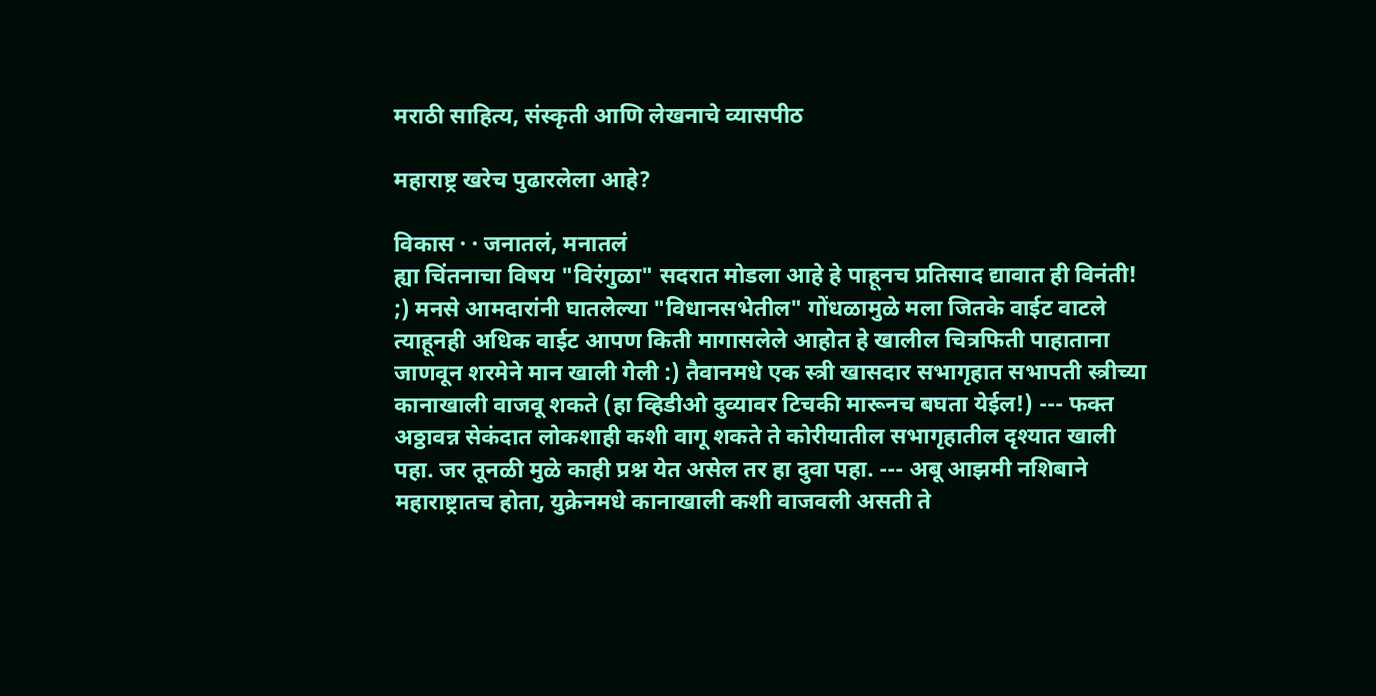मराठी साहित्य, संस्कृती आणि लेखनाचे व्यासपीठ

महाराष्ट्र खरेच पुढारलेला आहे?

विकास · · जनातलं, मनातलं
ह्या चिंतनाचा विषय "विरंगुळा" सदरात मोडला आहे हे पाहूनच प्रतिसाद द्यावात ही विनंती! ;) मनसे आमदारांनी घातलेल्या "विधानसभेतील" गोंधळामुळे मला जितके वाईट वाटले त्याहूनही अधिक वाईट आपण किती मागासलेले आहोत हे खालील चित्रफिती पाहाताना जाणवून शरमेने मान खाली गेली :) तैवानमधे एक स्त्री खासदार सभागृहात सभापती स्त्रीच्या कानाखाली वाजवू शकते (हा व्हिडीओ दुव्यावर टिचकी मारूनच बघता येईल!) --- फक्त अठ्ठावन्न सेकंदात लोकशाही कशी वागू शकते ते कोरीयातील सभागृहातील दृश्यात खाली पहा. जर तूनळी मुळे काही प्रश्न येत असेल तर हा दुवा पहा. --- अबू आझमी नशिबाने महाराष्ट्रातच होता, युक्रेनमधे कानाखाली कशी वाजवली असती ते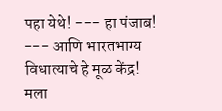पहा येथे! --- हा पंजाब! --- आणि भारतभाग्य विधात्याचे हे मूळ केंद्र! मला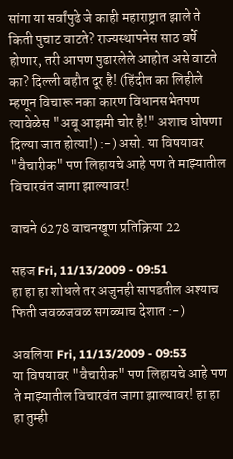सांगा या सर्वांपुढे जे काही महाराष्ट्रात झाले ते किती पुचाट वाटते? राज्यस्थापनेस साठ वर्षे होणार, तरी आपण पुढारलेले आहोत असे वाटते का? दिल्ली बहौत दूर है! (हिंदीत का लिहीले म्हणून विचारू नका कारण विधानसभेतपण त्यावेळेस "अबू आझमी चोर है!" अशाच घोषणा दिल्या जात होत्या!) :-) असो. या विषयावर "वैचारीक" पण लिहायचे आहे पण ते माझ्यातील विचारवंत जागा झाल्यावर!

वाचने 6278 वाचनखूण प्रतिक्रिया 22

सहज Fri, 11/13/2009 - 09:51
हा हा हा शोधले तर अजुनही सापडतील अश्याच फिती जवळजवळ सगळ्याच देशात :-)

अवलिया Fri, 11/13/2009 - 09:53
या विषयावर "वैचारीक" पण लिहायचे आहे पण ते माझ्यातील विचारवंत जागा झाल्यावर! हा हा हा तुम्ही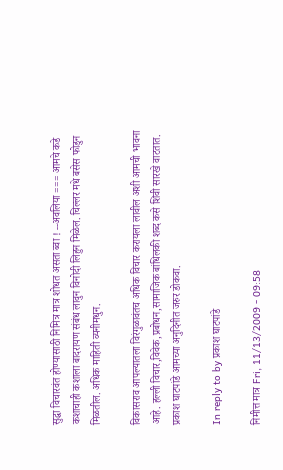सुद्धा विचारवंत होण्यासाठी निमित्र मात्र शोधत असता ब्वा ! --अवलिया === आमचे कडे कशाचाही कशाला बादरायण संबंध लावुन विनोदी लिहुन मिळेल. चिल्लर मधे बसेस फोडुन मिळतील. अधिक माहिती व्यनीमधुन.

विकासराव आपल्यातला विरंगुळावंतच अधिक विचार करायला लावील अशी आमची भावना आहे. हल्ली विचार,विवेक,प्रबोधन,सामाजिक बांधिलकी शब्द कसे शिवी सारखे वाटतात. प्रकाश घाटपांडे आमच्या अनुदिनीत जरुर डोकवा.

In reply to by प्रकाश घाटपांडे

निमीत्त मात्र Fri, 11/13/2009 - 09:58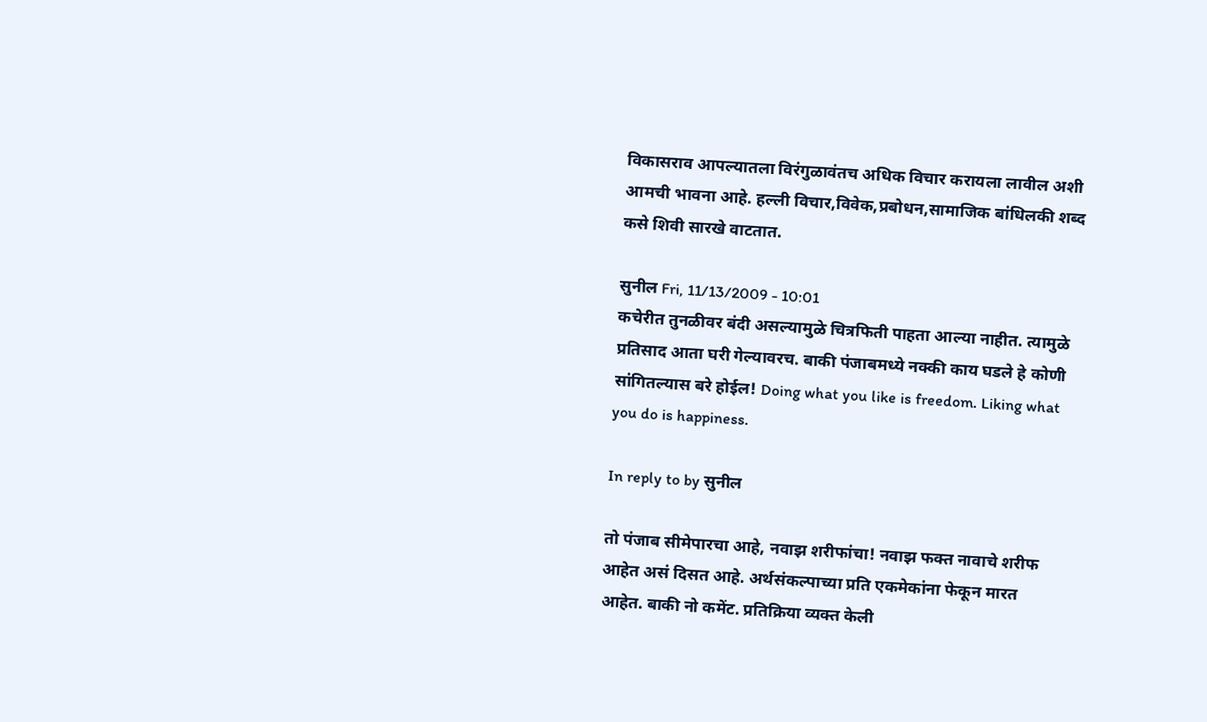विकासराव आपल्यातला विरंगुळावंतच अधिक विचार करायला लावील अशी आमची भावना आहे. हल्ली विचार,विवेक,प्रबोधन,सामाजिक बांधिलकी शब्द कसे शिवी सारखे वाटतात.

सुनील Fri, 11/13/2009 - 10:01
कचेरीत तुनळीवर बंदी असल्यामुळे चित्रफिती पाहता आल्या नाहीत. त्यामुळे प्रतिसाद आता घरी गेल्यावरच. बाकी पंजाबमध्ये नक्की काय घडले हे कोणी सांगितल्यास बरे होईल! Doing what you like is freedom. Liking what you do is happiness.

In reply to by सुनील

तो पंजाब सीमेपारचा आहे, नवाझ शरीफांचा! नवाझ फक्त नावाचे शरीफ आहेत असं दिसत आहे. अर्थसंकल्पाच्या प्रति एकमेकांना फेकून मारत आहेत. बाकी नो कमेंट. प्रतिक्रिया व्यक्त केली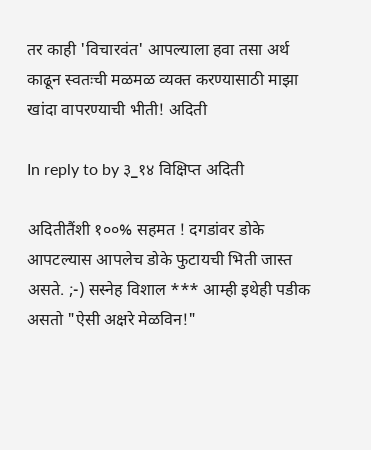तर काही 'विचारवंत' आपल्याला हवा तसा अर्थ काढून स्वतःची मळमळ व्यक्त करण्यासाठी माझा खांदा वापरण्याची भीती! अदिती

In reply to by ३_१४ विक्षिप्त अदिती

अदितीतैंशी १००% सहमत ! दगडांवर डोके आपटल्यास आपलेच डोके फुटायची भिती जास्त असते. ;-) सस्नेह विशाल *** आम्ही इथेही पडीक असतो "ऐसी अक्षरे मेळविन!"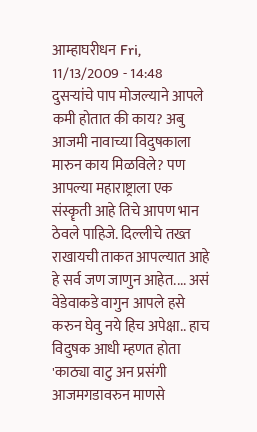आम्हाघरीधन Fri, 11/13/2009 - 14:48
दुसर्‍यांचे पाप मोजल्याने आपले कमी होतात की काय? अबु आजमी नावाच्या विदुषकाला मारुन काय मिळविले? पण आपल्या महाराष्ट्राला एक संस्कॄती आहे तिचे आपण भान ठेवले पाहिजे. दिल्लीचे तख्त राखायची ताकत आपल्यात आहे हे सर्व जण जाणुन आहेत.... असं वेडेवाकडे वागुन आपले हसे करुन घेवु नये हिच अपेक्षा.. हाच विदुषक आधी म्हणत होता 'काठ्या वाटु अन प्रसंगी आजमगडावरुन माणसे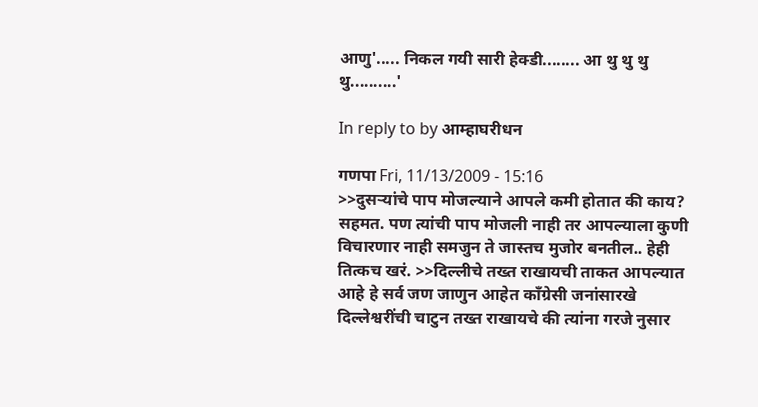आणु'..... निकल गयी सारी हेक्डी........ आ थु थु थु थु..........'

In reply to by आम्हाघरीधन

गणपा Fri, 11/13/2009 - 15:16
>>दुसर्‍यांचे पाप मोजल्याने आपले कमी होतात की काय? सहमत. पण त्यांची पाप मोजली नाही तर आपल्याला कुणी विचारणार नाही समजुन ते जास्तच मुजोर बनतील.. हेही तित्कच खरं. >>दिल्लीचे तख्त राखायची ताकत आपल्यात आहे हे सर्व जण जाणुन आहेत काँग्रेसी जनांसारखे दिल्लेश्वरींची चाटुन तख्त राखायचे की त्यांना गरजे नुसार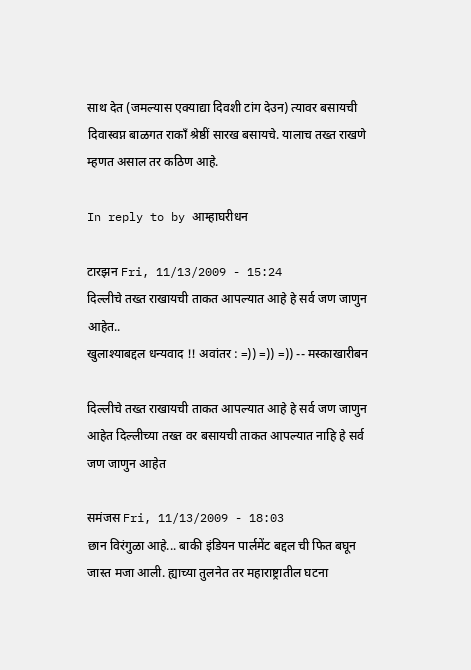साथ देत (जमल्यास एक्याद्या दिवशी टांग देउन) त्यावर बसायची दिवास्वप्न बाळगत राकाँ श्रेष्ठीं सारख बसायचे. यालाच तख्त राखणे म्हणत असाल तर कठिण आहे.

In reply to by आम्हाघरीधन

टारझन Fri, 11/13/2009 - 15:24
दिल्लीचे तख्त राखायची ताकत आपल्यात आहे हे सर्व जण जाणुन आहेत..
खुलाश्याबद्दल धन्यवाद !! अवांतर : =)) =)) =)) -- मस्काखारीबन

दिल्लीचे तख्त राखायची ताकत आपल्यात आहे हे सर्व जण जाणुन आहेत दिल्लीच्या तख्त वर बसायची ताकत आपल्यात नाहि हे सर्व जण जाणुन आहेत

समंजस Fri, 11/13/2009 - 18:03
छान विरंगुळा आहे... बाकी इंडियन पार्लमेंट बद्दल ची फित बघून जास्त मजा आली. ह्याच्या तुलनेत तर महाराष्ट्रातील घटना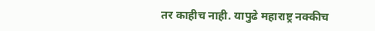तर काहीच नाही. यापुढे महाराष्ट्र नक्कीच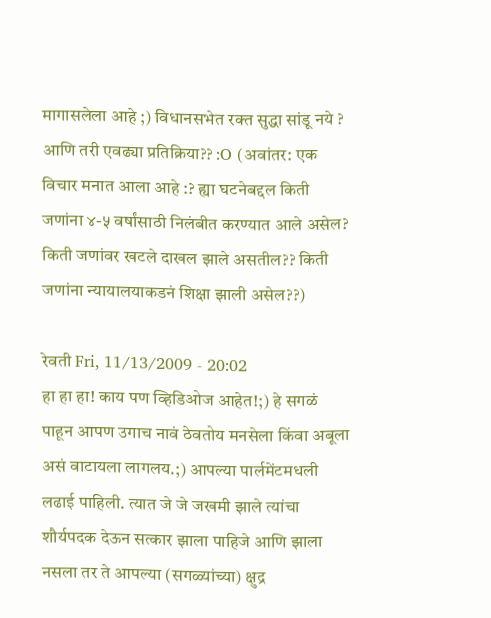मागासलेला आहे ;) विधानसभेत रक्त सुद्धा सांडू नये ? आणि तरी एवढ्या प्रतिक्रिया?? :O (अवांतर: एक विचार मनात आला आहे :? ह्या घटनेबद्दल किती जणांना ४-५ वर्षांसाठी निलंबीत करण्यात आले असेल? किती जणांवर खटले दाखल झाले असतील?? किती जणांना न्यायालयाकडनं शिक्षा झाली असेल??)

रेवती Fri, 11/13/2009 - 20:02
हा हा हा! काय पण व्हिडिओज आहेत!;) हे सगळं पाहून आपण उगाच नावं ठेवतोय मनसेला किंवा अबूला असं वाटायला लागलय.;) आपल्या पार्लमेंटमधली लढाई पाहिली. त्यात जे जे जखमी झाले त्यांचा शौर्यपदक देऊन सत्कार झाला पाहिजे आणि झाला नसला तर ते आपल्या (सगळ्यांच्या) क्षुद्र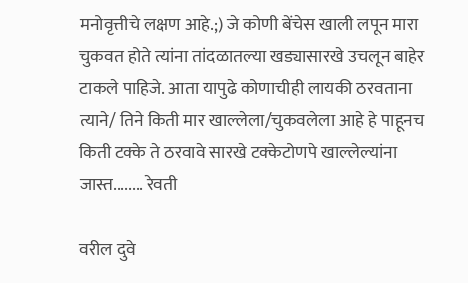मनोवृत्तीचे लक्षण आहे.;) जे कोणी बेंचेस खाली लपून मारा चुकवत होते त्यांना तांदळातल्या खड्यासारखे उचलून बाहेर टाकले पाहिजे. आता यापुढे कोणाचीही लायकी ठरवताना त्याने/ तिने किती मार खाल्लेला/चुकवलेला आहे हे पाहूनच किती टक्के ते ठरवावे सारखे टक्केटोणपे खाल्लेल्यांना जास्त........ रेवती

वरील दुवे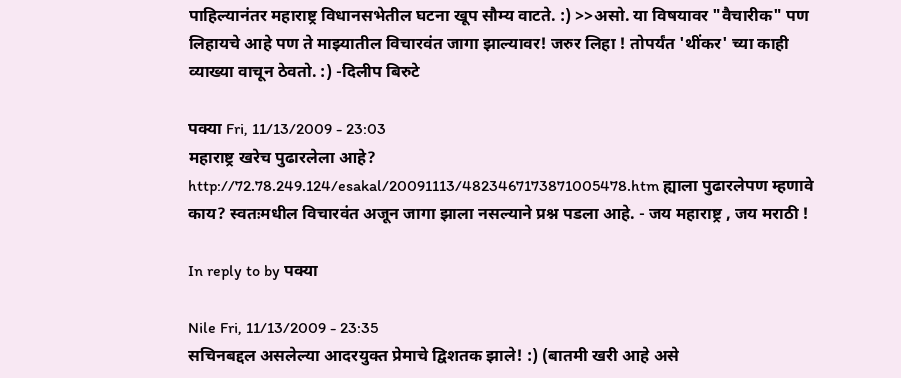पाहिल्यानंतर महाराष्ट्र विधानसभेतील घटना खूप सौम्य वाटते. :) >>असो. या विषयावर "वैचारीक" पण लिहायचे आहे पण ते माझ्यातील विचारवंत जागा झाल्यावर! जरुर लिहा ! तोपर्यंत 'थींकर' च्या काही व्याख्या वाचून ठेवतो. :) -दिलीप बिरुटे

पक्या Fri, 11/13/2009 - 23:03
महाराष्ट्र खरेच पुढारलेला आहे? http://72.78.249.124/esakal/20091113/4823467173871005478.htm ह्याला पुढारलेपण म्हणावे काय? स्वतःमधील विचारवंत अजून जागा झाला नसल्याने प्रश्न पडला आहे. - जय महाराष्ट्र , जय मराठी !

In reply to by पक्या

Nile Fri, 11/13/2009 - 23:35
सचिनबद्दल असलेल्या आदरयुक्त प्रेमाचे द्विशतक झाले! :) (बातमी खरी आहे असे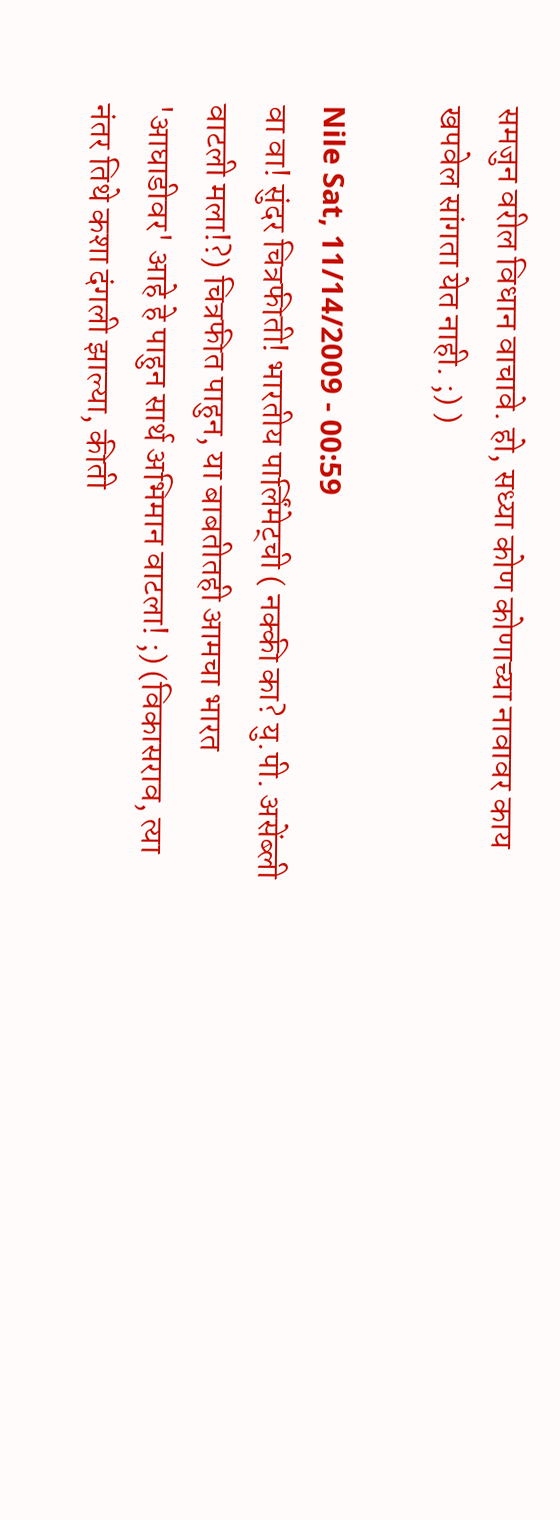समजुन वरील विधान वाचावे. हो, सध्या कोण कोणाच्या नावावर काय खपवेल सांगता येत नाही. ;) )

Nile Sat, 11/14/2009 - 00:59
वा वा! सुंदर चित्रफीती! भारतीय पार्लिंमेट्ची ( नक्की का? यु.पी. असेंब्ली वाटली मला!?) चित्रफीत पाहुन, या बाबतीतही आमचा भारत 'आघाडीवर' आहे हे पाहुन सार्थ अभिमान वाटला! ;) (विकासराव, त्या नंतर तिथे कशा दंगली झाल्या, कीती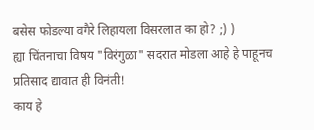बसेस फोडल्या वगैरे लिहायला विसरलात का हो? ;) )
ह्या चिंतनाचा विषय "विरंगुळा" सदरात मोडला आहे हे पाहूनच प्रतिसाद द्यावात ही विनंती!
काय हे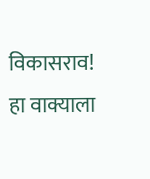विकासराव! हा वाक्याला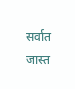सर्वात जास्त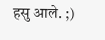हसु आले. ;)